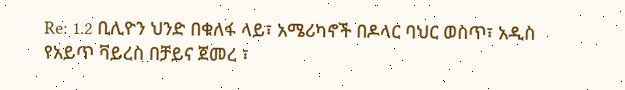Re: 1.2 ቢሊዮን ህንድ በቁለፋ ላይ፣ አሜሪካኖች በዶላር ባህር ወስጥ፣ አዲስ የአይጥ ቫይረስ በቻይና ጀመረ ፣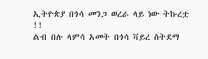ኢትዮጵያ በጎሳ መንጋ ወረራ ላይ ነው ትኩረቷ !!
ልብ በሉ ላምሳ አመት በጎሳ ቫይረ ስትደማ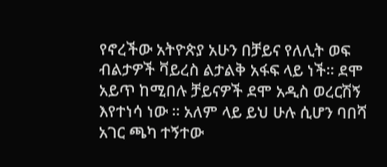የኖረችው አትዮጵያ አሁን በቻይና የለሊት ወፍ ብልታዎች ቫይረስ ልታልቅ አፋፍ ላይ ነች። ደሞ አይጥ ከሚበሉ ቻይናዎች ደሞ አዲስ ወረርሽኝ እየተነሳ ነው ። አለም ላይ ይህ ሁሉ ሲሆን ባበሻ አገር ጫካ ተኝተው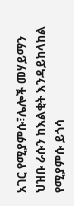አገር የሚያምሱ፣ሌሎች መሃይማን ህዝቡ ራሱን ከእልቂት እንዳይከላከል የሚያምሱ ይጎሳ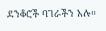ደንቆሮች ባገራችን አሉ።